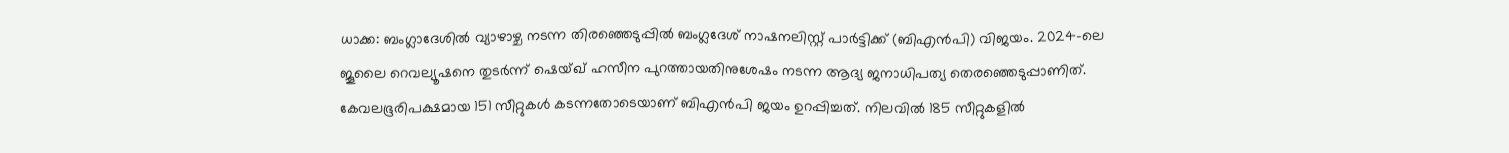ധാക്ക: ബംഗ്ലാദേശിൽ വ്യാഴാഴ്ച നടന്ന തിരഞ്ഞെടുപ്പിൽ ബംഗ്ലദേശ് നാഷനലിസ്റ്റ് പാർട്ടിക്ക് (ബിഎൻപി) വിജയം. 2024-ലെ ജൂലൈ റെവല്യൂഷനെ തുടർന്ന് ഷെയ്ഖ് ഹസീന പുറത്തായതിനുശേഷം നടന്ന ആദ്യ ജനാധിപത്യ തെരഞ്ഞെടുപ്പാണിത്.
കേവലഭൂരിപക്ഷമായ 151 സീറ്റുകൾ കടന്നതോടെയാണ് ബിഎൻപി ജയം ഉറപ്പിച്ചത്. നിലവിൽ 185 സീറ്റുകളിൽ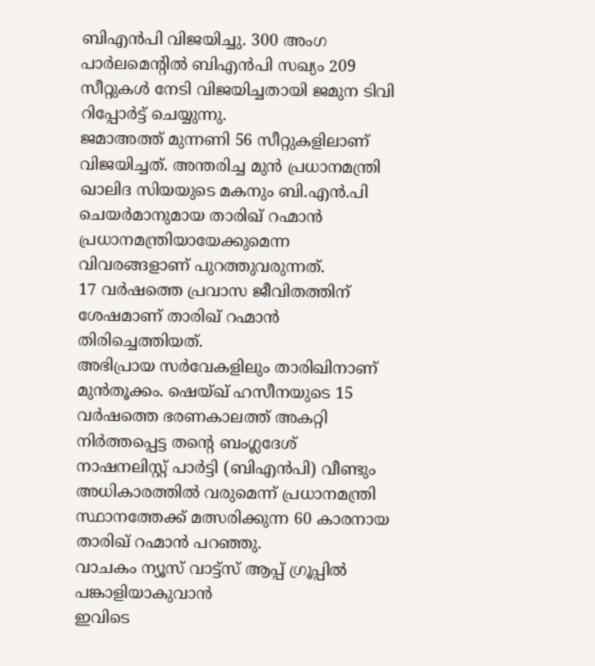ബിഎൻപി വിജയിച്ചു. 300 അംഗ പാർലമെന്റിൽ ബിഎൻപി സഖ്യം 209 സീറ്റുകൾ നേടി വിജയിച്ചതായി ജമുന ടിവി റിപ്പോർട്ട് ചെയ്യുന്നു.
ജമാഅത്ത് മുന്നണി 56 സീറ്റുകളിലാണ് വിജയിച്ചത്. അന്തരിച്ച മുൻ പ്രധാനമന്ത്രി ഖാലിദ സിയയുടെ മകനും ബി.എൻ.പി ചെയർമാനുമായ താരിഖ് റഹ്മാൻ പ്രധാനമന്ത്രിയായേക്കുമെന്ന വിവരങ്ങളാണ് പുറത്തുവരുന്നത്.
17 വർഷത്തെ പ്രവാസ ജീവിതത്തിന് ശേഷമാണ് താരിഖ് റഹ്മാൻ തിരിച്ചെത്തിയത്.
അഭിപ്രായ സർവേകളിലും താരിഖിനാണ് മുൻതൂക്കം. ഷെയ്ഖ് ഹസീനയുടെ 15 വർഷത്തെ ഭരണകാലത്ത് അകറ്റി നിർത്തപ്പെട്ട തന്റെ ബംഗ്ലദേശ് നാഷനലിസ്റ്റ് പാർട്ടി (ബിഎൻപി) വീണ്ടും അധികാരത്തിൽ വരുമെന്ന് പ്രധാനമന്ത്രി സ്ഥാനത്തേക്ക് മത്സരിക്കുന്ന 60 കാരനായ താരിഖ് റഹ്മാൻ പറഞ്ഞു.
വാചകം ന്യൂസ് വാട്ട്സ് ആപ്പ് ഗ്രൂപ്പിൽ പങ്കാളിയാകുവാൻ
ഇവിടെ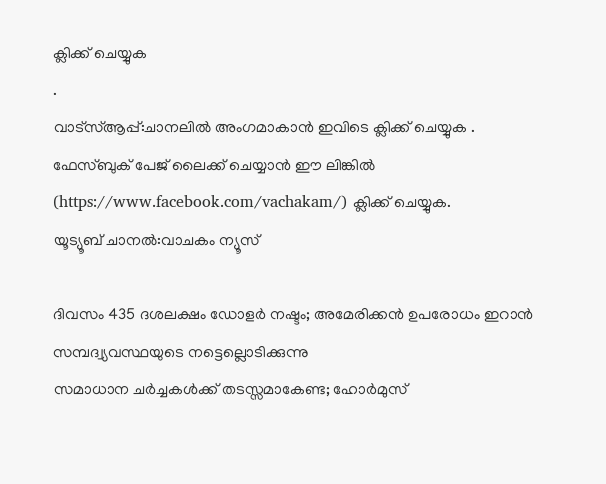ക്ലിക്ക് ചെയ്യുക
.
വാട്സ്ആപ്പ്:ചാനലിൽ അംഗമാകാൻ ഇവിടെ ക്ലിക്ക് ചെയ്യുക .
ഫേസ്ബുക് പേജ് ലൈക്ക് ചെയ്യാൻ ഈ ലിങ്കിൽ (https://www.facebook.com/vachakam/) ക്ലിക്ക് ചെയ്യുക.
യൂട്യൂബ് ചാനൽ:വാചകം ന്യൂസ്

ദിവസം 435 ദശലക്ഷം ഡോളർ നഷ്ടം; അമേരിക്കൻ ഉപരോധം ഇറാൻ സമ്പദ്വ്യവസ്ഥയുടെ നട്ടെല്ലൊടിക്കുന്നു
സമാധാന ചർച്ചകൾക്ക് തടസ്സമാകേണ്ട; ഹോർമുസ്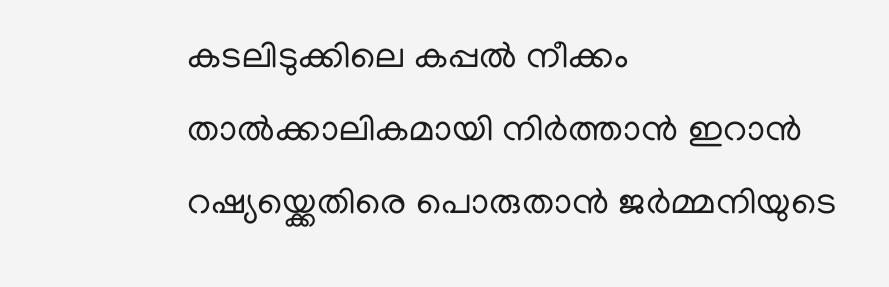കടലിടുക്കിലെ കപ്പൽ നീക്കം താൽക്കാലികമായി നിർത്താൻ ഇറാൻ
റഷ്യയ്ക്കെതിരെ പൊരുതാൻ ജർമ്മനിയുടെ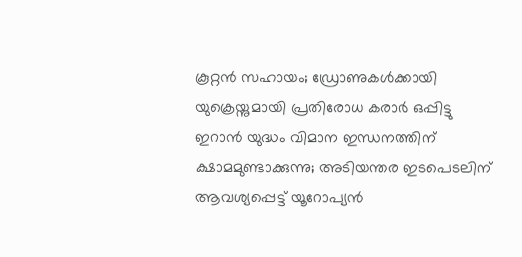കൂറ്റൻ സഹായം; ഡ്രോണുകൾക്കായി യുക്രെയ്നുമായി പ്രതിരോധ കരാർ ഒപ്പിട്ടു
ഇറാൻ യുദ്ധം വിമാന ഇന്ധനത്തിന് ക്ഷാമമുണ്ടാക്കുന്നു; അടിയന്തര ഇടപെടലിന് ആവശ്യപ്പെട്ട് യൂറോപ്യൻ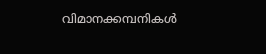വിമാനക്കമ്പനികൾ